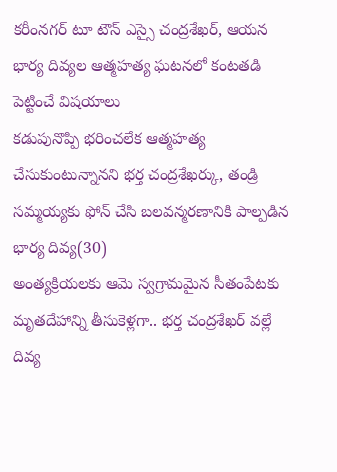కరీంనగర్ టూ టౌన్ ఎస్సై చంద్రశేఖర్, ఆయన భార్య దివ్యల ఆత్మహత్య ఘటనలో కంటతడి పెట్టించే విషయాలు
కడుపునొప్పి భరించలేక ఆత్మహత్య చేసుకుంటున్నానని భర్త చంద్రశేఖర్కు, తండ్రి సమ్మయ్యకు ఫోన్ చేసి బలవన్మరణానికి పాల్పడిన భార్య దివ్య(30)
అంత్యక్రియలకు ఆమె స్వగ్రామమైన సీతంపేటకు మృతదేహాన్ని తీసుకెళ్లగా.. భర్త చంద్రశేఖర్ వల్లే దివ్య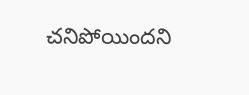చనిపోయిందని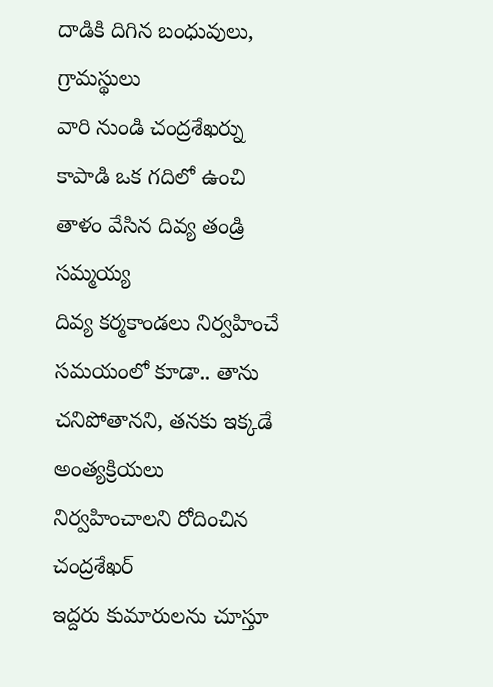దాడికి దిగిన బంధువులు, గ్రామస్థులు
వారి నుండి చంద్రశేఖర్ను కాపాడి ఒక గదిలో ఉంచి తాళం వేసిన దివ్య తండ్రి సమ్మయ్య
దివ్య కర్మకాండలు నిర్వహించే సమయంలో కూడా.. తాను చనిపోతానని, తనకు ఇక్కడే అంత్యక్రియలు నిర్వహించాలని రోదించిన చంద్రశేఖర్
ఇద్దరు కుమారులను చూస్తూ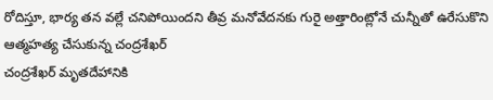రోదిస్తూ, భార్య తన వల్లే చనిపోయిందని తీవ్ర మనోవేదనకు గురై అత్తారింట్లోనే చున్నీతో ఉరేసుకొని ఆత్మహత్య చేసుకున్న చంద్రశేఖర్
చంద్రశేఖర్ మృతదేహానికి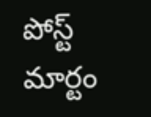పోస్ట్ మార్టం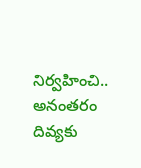నిర్వహించి.. అనంతరం దివ్యకు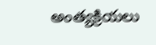అంత్యక్రియలు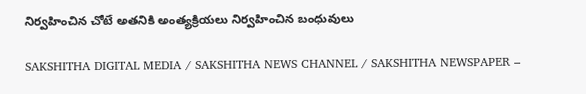నిర్వహించిన చోటే అతనికి అంత్యక్రియలు నిర్వహించిన బంధువులు

SAKSHITHA DIGITAL MEDIA / SAKSHITHA NEWS CHANNEL / SAKSHITHA NEWSPAPER –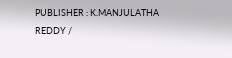PUBLISHER : K.MANJULATHA REDDY /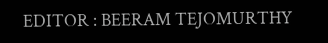EDITOR : BEERAM TEJOMURTHY